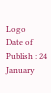Logo
Date of Publish : 24 January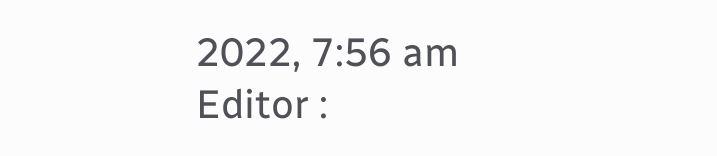2022, 7:56 am
Editor :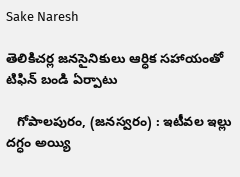Sake Naresh

తెలికిచర్ల జనసైనికులు ఆర్ధిక సహాయంతో టిఫిన్ బండి ఏర్పాటు

   గోపాలపురం, (జనస్వరం) : ఇటీవల ఇల్లు దగ్ధం అయ్యి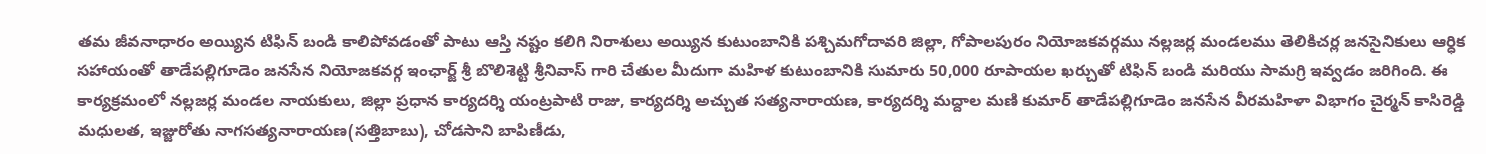తమ జీవనాధారం అయ్యిన టిఫిన్ బండి కాలిపోవడంతో పాటు ఆస్తి నష్టం కలిగి నిరాశులు అయ్యిన కుటుంబానికి పశ్చిమగోదావరి జిల్లా, గోపాలపురం నియోజకవర్గము నల్లజర్ల మండలము తెలికిచర్ల జనసైనికులు ఆర్ధిక సహాయంతో తాడేపల్లిగూడెం జనసేన నియోజకవర్గ ఇంఛార్జ్ శ్రీ బొలిశెట్టి శ్రీనివాస్ గారి చేతుల మీదుగా మహిళ కుటుంబానికి సుమారు 50,000 రూపాయల ఖర్చుతో టిఫిన్ బండి మరియు సామగ్రి ఇవ్వడం జరిగింది. ఈ కార్యక్రమంలో నల్లజర్ల మండల నాయకులు, జిల్లా ప్రధాన కార్యదర్శి యంట్రపాటి రాజు, కార్యదర్శి అచ్చుత సత్యనారాయణ, కార్యదర్శి మద్దాల మణి కుమార్ తాడేపల్లిగూడెం జనసేన వీరమహిళా విభాగం చైర్మన్ కాసిరెడ్డి మధులత, ఇజ్జురోతు నాగసత్యనారాయణ(సత్తిబాబు), చోడసాని బాపిణీడు,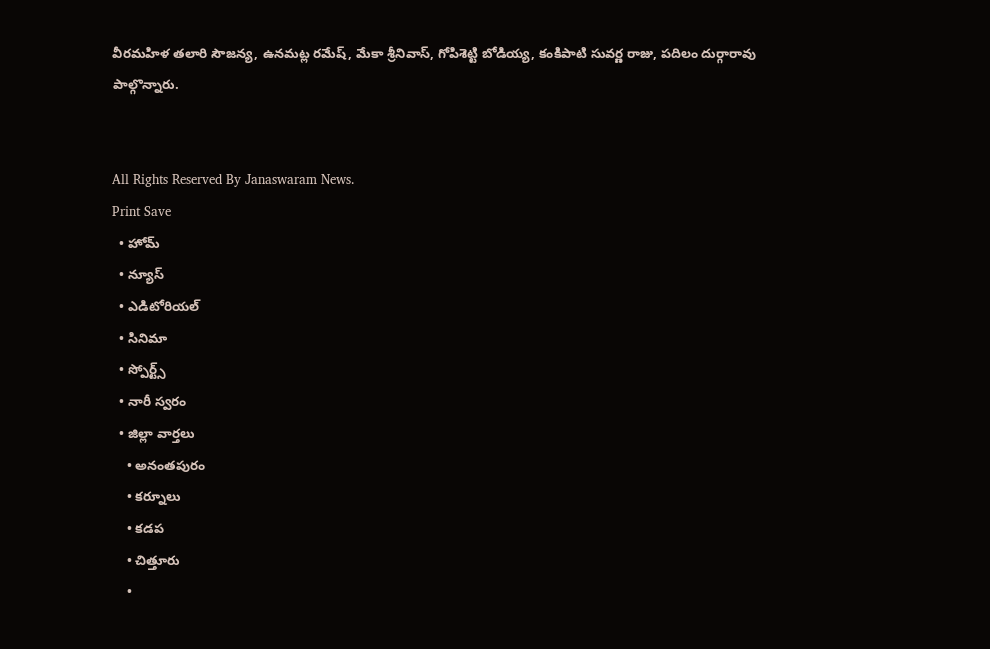వీరమహిళ తలారి సౌజన్య, ఉనమట్ల రమేష్, మేకా శ్రీనివాస్, గోపిశెట్టి బోడియ్య, కంకిపాటి సువర్ణ రాజు, పదిలం దుర్గారావు పాల్గొన్నారు.


All Rights Reserved By Janaswaram News.
Print Save
  • హోమ్
  • న్యూస్
  • ఎడిటోరియల్
  • సినిమా
  • స్పోర్ట్స్
  • నారీ స్వరం
  • జిల్లా వార్తలు
    • అనంతపురం
    • కర్నూలు
    • కడప
    • చిత్తూరు
    •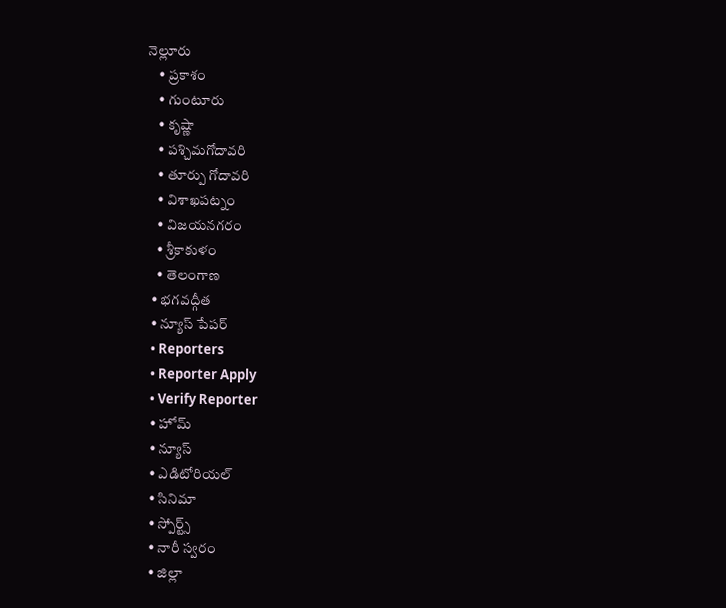నెల్లూరు
    • ప్రకాశం
    • గుంటూరు
    • కృష్ణా
    • పశ్చిమగోదావరి
    • తూర్పు గోదావరి
    • విశాఖపట్నం
    • విజయనగరం
    • శ్రీకాకుళం
    • తెలంగాణ
  • భగవద్గీత
  • న్యూస్ పేపర్
  • Reporters
  • Reporter Apply
  • Verify Reporter
  • హోమ్
  • న్యూస్
  • ఎడిటోరియల్
  • సినిమా
  • స్పోర్ట్స్
  • నారీ స్వరం
  • జిల్లా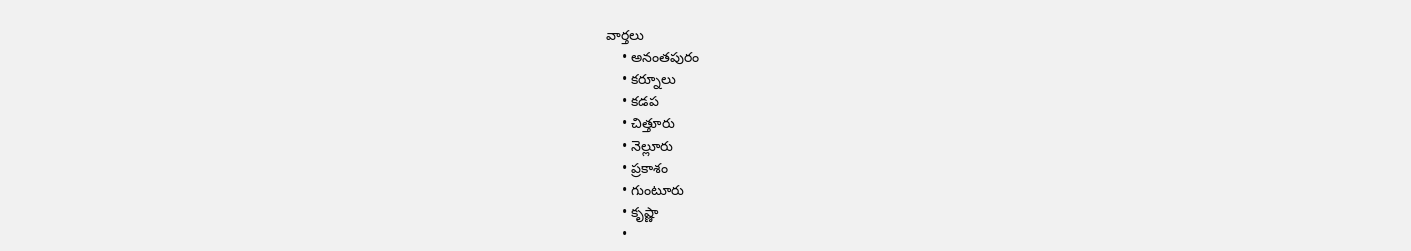వార్తలు
    • అనంతపురం
    • కర్నూలు
    • కడప
    • చిత్తూరు
    • నెల్లూరు
    • ప్రకాశం
    • గుంటూరు
    • కృష్ణా
    •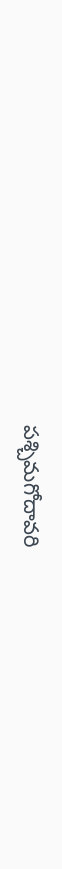పశ్చిమగోదావరి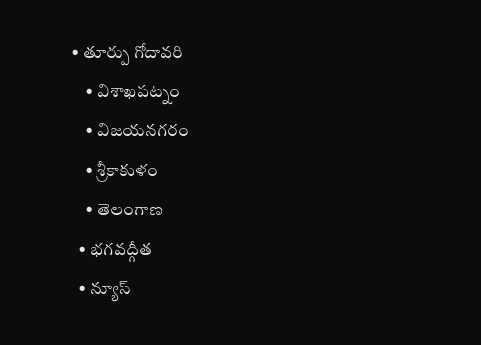• తూర్పు గోదావరి
    • విశాఖపట్నం
    • విజయనగరం
    • శ్రీకాకుళం
    • తెలంగాణ
  • భగవద్గీత
  • న్యూస్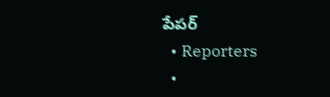పేపర్
  • Reporters
  •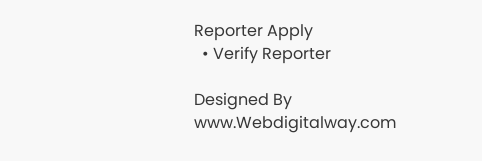Reporter Apply
  • Verify Reporter

Designed By www.Webdigitalway.com